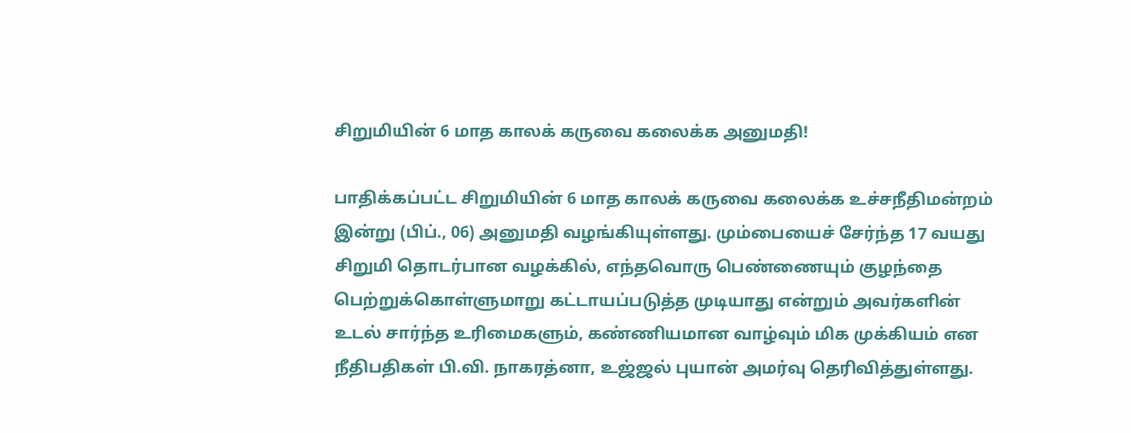சிறுமியின் 6 மாத காலக் கருவை கலைக்க அனுமதி!

பாதிக்கப்பட்ட சிறுமியின் 6 மாத காலக் கருவை கலைக்க உச்சநீதிமன்றம் இன்று (பிப்., 06) அனுமதி வழங்கியுள்ளது. மும்பையைச் சேர்ந்த 17 வயது சிறுமி தொடர்பான வழக்கில், எந்தவொரு பெண்ணையும் குழந்தை பெற்றுக்கொள்ளுமாறு கட்டாயப்படுத்த முடியாது என்றும் அவர்களின் உடல் சார்ந்த உரிமைகளும், கண்ணியமான வாழ்வும் மிக முக்கியம் என நீதிபதிகள் பி.வி. நாகரத்னா, உஜ்ஜல் புயான் அமர்வு தெரிவித்துள்ளது.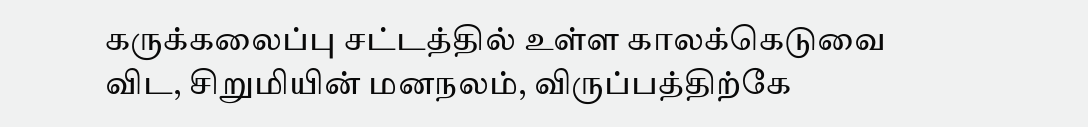கருக்கலைப்பு சட்டத்தில் உள்ள காலக்கெடுவை விட, சிறுமியின் மனநலம், விருப்பத்திற்கே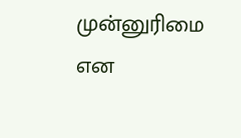முன்னுரிமை என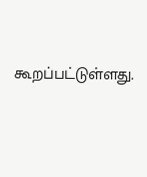கூறப்பட்டுள்ளது.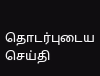தொடர்புடைய செய்தி